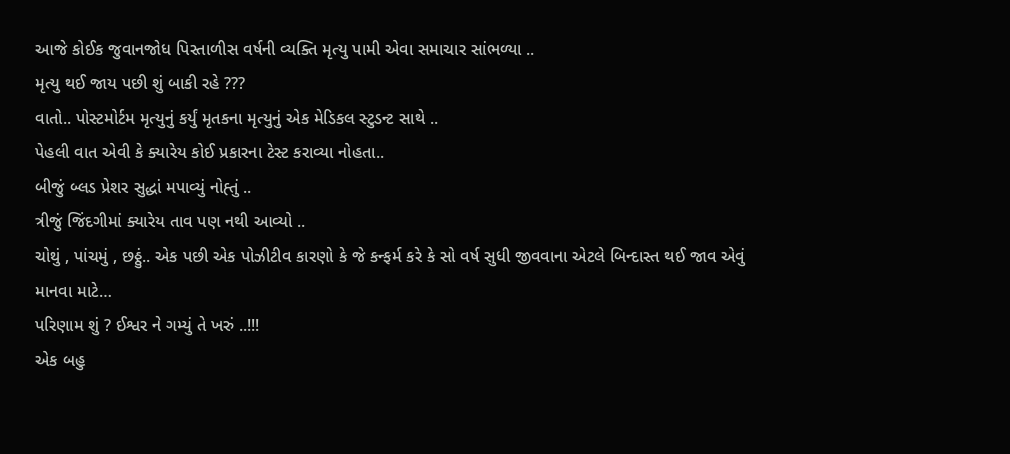આજે કોઈક જુવાનજોધ પિસ્તાળીસ વર્ષની વ્યક્તિ મૃત્યુ પામી એવા સમાચાર સાંભળ્યા ..
મૃત્યુ થઈ જાય પછી શું બાકી રહે ???
વાતો.. પોસ્ટમોર્ટમ મૃત્યુનું કર્યું મૃતકના મૃત્યુનું એક મેડિકલ સ્ટુડન્ટ સાથે ..
પેહલી વાત એવી કે ક્યારેય કોઈ પ્રકારના ટેસ્ટ કરાવ્યા નોહતા..
બીજું બ્લડ પ્રેશર સુદ્ધાં મપાવ્યું નોહ્તું ..
ત્રીજું જિંદગીમાં ક્યારેય તાવ પણ નથી આવ્યો ..
ચોથું , પાંચમું , છઠ્ઠું.. એક પછી એક પોઝીટીવ કારણો કે જે કન્ફર્મ કરે કે સો વર્ષ સુધી જીવવાના એટલે બિન્દાસ્ત થઈ જાવ એવું માનવા માટે…
પરિણામ શું ? ઈશ્વર ને ગમ્યું તે ખરું ..!!!
એક બહુ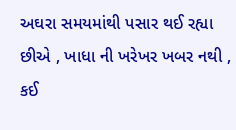અઘરા સમયમાંથી પસાર થઈ રહ્યા છીએ , ખાધા ની ખરેખર ખબર નથી , કઈ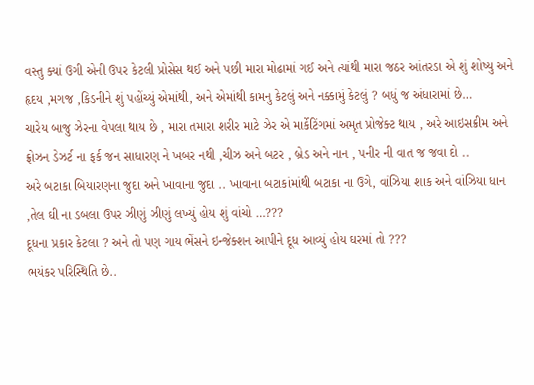વસ્તુ ક્યાં ઉગી એની ઉપર કેટલી પ્રોસેસ થઈ અને પછી મારા મોઢામાં ગઈ અને ત્યાંથી મારા જઠર આંતરડા એ શું શોષ્યુ અને હૃદય ,મગજ ,કિડનીને શું પહોંચ્યું એમાંથી, અને એમાંથી કામનુ કેટલું અને નક્કામું કેટલું ? બધું જ અંધારામાં છે…
ચારેય બાજુ ઝેરના વેપલા થાય છે , મારા તમારા શરીર માટે ઝેર એ માર્કેટિંગમાં અમૃત પ્રોજેક્ટ થાય , અરે આઇસક્રીમ અને ફ્રોઝન ડેઝર્ટ ના ફર્ક જન સાધારણ ને ખબર નથી ,ચીઝ અને બટર , બ્રેડ અને નાન , પનીર ની વાત જ જવા દો ..
અરે બટાકા બિયારણના જુદા અને ખાવાના જુદા .. ખાવાના બટાકાંમાંથી બટાકા ના ઉગે, વાંઝિયા શાક અને વાંઝિયા ધાન ,તેલ ઘી ના ડબલા ઉપર ઝીણું ઝીણું લખ્યું હોય શું વાંચો …???
દૂધના પ્રકાર કેટલા ? અને તો પણ ગાય ભેંસને ઇન્જેક્શન આપીને દૂધ આવ્યું હોય ઘરમાં તો ???
ભયંકર પરિસ્થિતિ છે..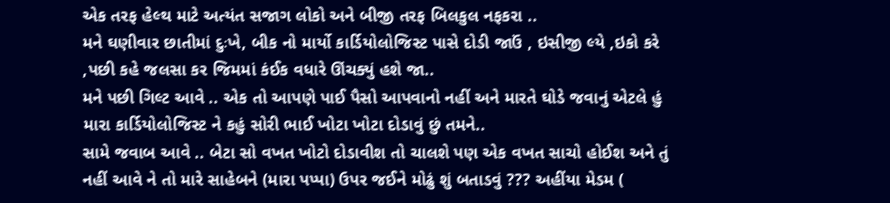એક તરફ હેલ્થ માટે અત્યંત સજાગ લોકો અને બીજી તરફ બિલકુલ નફકરા ..
મને ઘણીવાર છાતીમાં દુઃખે, બીક નો માર્યો કાર્ડિયોલોજિસ્ટ પાસે દોડી જાઉં , ઇસીજી લ્યે ,ઇકો કરે ,પછી કહે જલસા કર જિમમાં કંઈક વધારે ઊંચક્યું હશે જા..
મને પછી ગિલ્ટ આવે .. એક તો આપણે પાઈ પૈસો આપવાનો નહીં અને મારતે ઘોડે જવાનું એટલે હું મારા કાર્ડિયોલોજિસ્ટ ને કહું સોરી ભાઈ ખોટા ખોટા દોડાવું છું તમને..
સામે જવાબ આવે .. બેટા સો વખત ખોટો દોડાવીશ તો ચાલશે પણ એક વખત સાચો હોઈશ અને તું નહીં આવે ને તો મારે સાહેબને (મારા પપ્પા) ઉપર જઈને મોઢું શું બતાડવું ??? અહીંયા મેડમ (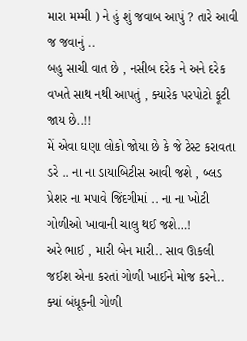મારા મમ્મી ) ને હું શું જવાબ આપું ? તારે આવી જ જવાનું ..
બહુ સાચી વાત છે , નસીબ દરેક ને અને દરેક વખતે સાથ નથી આપતું , ક્યારેક પરપોટો ફૂટી જાય છે..!!
મેં એવા ઘણા લોકો જોયા છે કે જે ટેસ્ટ કરાવતા ડરે .. ના ના ડાયાબિટીસ આવી જશે , બ્લડ પ્રેશર ના મપાવે જિંદગીમાં .. ના ના ખોટી ગોળીઓ ખાવાની ચાલુ થઈ જશે…!
અરે ભાઈ , મારી બેન મારી.. સાવ ઊકલી જઈશ એના કરતાં ગોળી ખાઈને મોજ કરને.. ક્યાં બંધૂકની ગોળી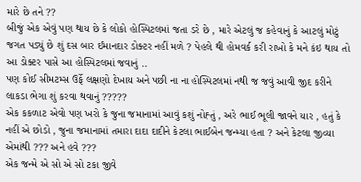મારે છે તને ??
બીજું એક એવું પણ થાય છે કે લોકો હોસ્પિટલમાં જતા ડરે છે , મારે એટલું જ કહેવાનું કે આટલું મોટું જગત પડ્યું છે શું દસ બાર ઈમાનદાર ડોક્ટર નહીં મળે ? પેહલે થી હોમવર્ક કરી રાખો કે મને કંઇ થાય તો આ ડોક્ટર પાસે આ હોસ્પિટલમાં જવાનું ..
પણ કોઈ સીમટમ્સ ઉર્ફે લક્ષણો દેખાય અને પછી ના ના હોસ્પિટલમાં નથી જ જવું આવી જીદ કરીને લાકડા ભેગા શું કરવા થવાનું ?????
એક કકળાટ એવો પણ ખરો કે જુના જમાનામાં આવું કશું નોહ્તું , અરે ભાઈ ભૂલી જાવને યાર , હતું કે નહીં એ છોડો , જુના જમાનામાં તમારા દાદા દાદીને કેટલા ભાઈબેન જન્મ્યા હતા ? અને કેટલા જીવ્યા એમાંથી ??? અને હવે ???
એક જન્મે એ સો એ સો ટકા જીવે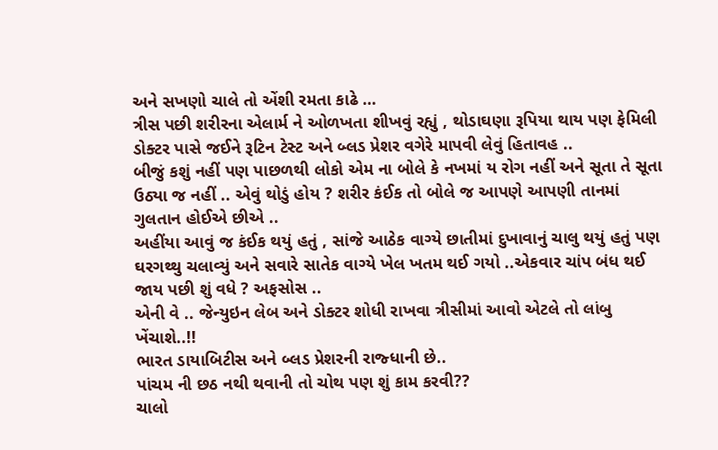અને સખણો ચાલે તો એંશી રમતા કાઢે …
ત્રીસ પછી શરીરના એલાર્મ ને ઓળખતા શીખવું રહ્યું , થોડાઘણા રૂપિયા થાય પણ ફેમિલી ડોક્ટર પાસે જઈને રૂટિન ટેસ્ટ અને બ્લડ પ્રેશર વગેરે માપવી લેવું હિતાવહ ..
બીજું કશું નહીં પણ પાછળથી લોકો એમ ના બોલે કે નખમાં ય રોગ નહીં અને સૂતા તે સૂતા ઉઠ્યા જ નહીં .. એવું થોડું હોય ? શરીર કંઈક તો બોલે જ આપણે આપણી તાનમાં ગુલતાન હોઈએ છીએ ..
અહીંયા આવું જ કંઈક થયું હતું , સાંજે આઠેક વાગ્યે છાતીમાં દુખાવાનું ચાલુ થયું હતું પણ ઘરગથ્થુ ચલાવ્યું અને સવારે સાતેક વાગ્યે ખેલ ખતમ થઈ ગયો ..એકવાર ચાંપ બંધ થઈ જાય પછી શું વધે ? અફસોસ ..
એની વે .. જેન્યુઇન લેબ અને ડોક્ટર શોધી રાખવા ત્રીસીમાં આવો એટલે તો લાંબુ ખેંચાશે..!!
ભારત ડાયાબિટીસ અને બ્લડ પ્રેશરની રાજ્ધાની છે..
પાંચમ ની છઠ નથી થવાની તો ચોથ પણ શું કામ કરવી??
ચાલો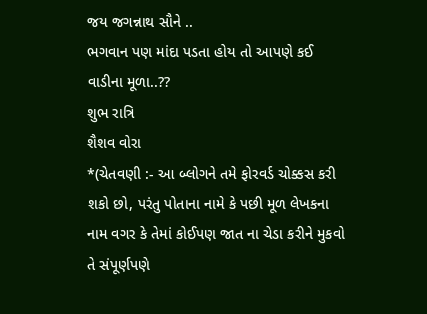જય જગન્નાથ સૌને ..
ભગવાન પણ માંદા પડતા હોય તો આપણે કઈ વાડીના મૂળા..??
શુભ રાત્રિ
શૈશવ વોરા
*(ચેતવણી :- આ બ્લોગને તમે ફોરવર્ડ ચોક્કસ કરી શકો છો, પરંતુ પોતાના નામે કે પછી મૂળ લેખકના નામ વગર કે તેમાં કોઈપણ જાત ના ચેડા કરીને મુકવો તે સંપૂર્ણપણે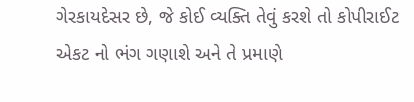ગેરકાયદેસર છે, જે કોઈ વ્યક્તિ તેવું કરશે તો કોપીરાઈટ એકટ નો ભંગ ગણાશે અને તે પ્રમાણે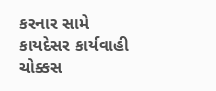કરનાર સામે કાયદેસર કાર્યવાહી ચોક્કસ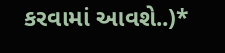કરવામાં આવશે..)*